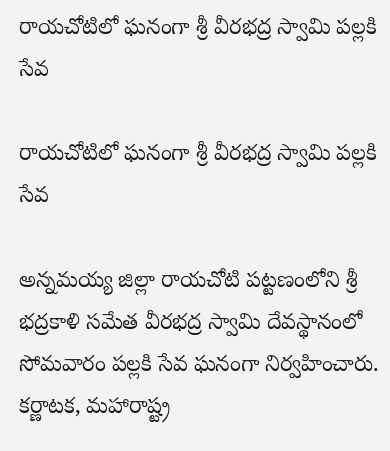రాయచోటిలో ఘనంగా శ్రీ వీరభద్ర స్వామి పల్లకి సేవ

రాయచోటిలో ఘనంగా శ్రీ వీరభద్ర స్వామి పల్లకి సేవ

అన్నమయ్య జిల్లా రాయచోటి పట్టణంలోని శ్రీ భద్రకాళి సమేత వీరభద్ర స్వామి దేవస్థానంలో సోమవారం పల్లకి సేవ ఘనంగా నిర్వహించారు. కర్ణాటక, మహారాష్ట్ర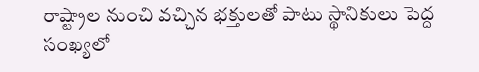రాష్ట్రాల నుంచి వచ్చిన భక్తులతో పాటు స్థానికులు పెద్ద సంఖ్యలో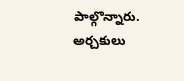పాల్గొన్నారు. అర్చకులు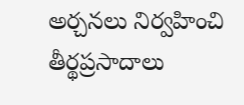అర్చనలు నిర్వహించి తీర్థప్రసాదాలు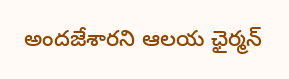అందజేశారని ఆలయ ఛైర్మన్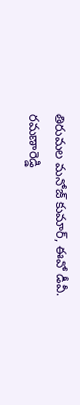తిరుమల మనోజ్ కుమార్, ఈవో డీవీ. రమణారెడ్డి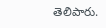తెలిపారు.